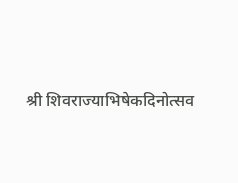श्री शिवराज्याभिषेकदिनोत्सव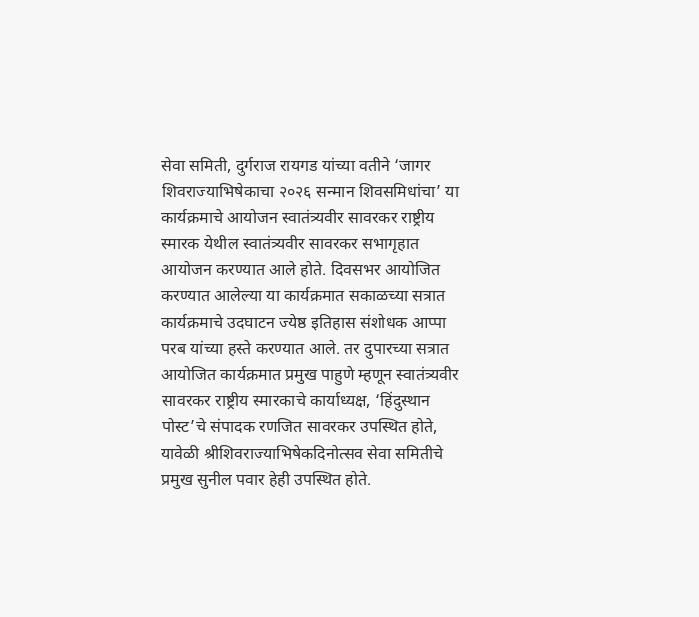सेवा समिती, दुर्गराज रायगड यांच्या वतीने ‘जागर शिवराज्याभिषेकाचा २०२६ सन्मान शिवसमिधांचा’ या कार्यक्रमाचे आयोजन स्वातंत्र्यवीर सावरकर राष्ट्रीय स्मारक येथील स्वातंत्र्यवीर सावरकर सभागृहात आयोजन करण्यात आले होते. दिवसभर आयोजित करण्यात आलेल्या या कार्यक्रमात सकाळच्या सत्रात कार्यक्रमाचे उदघाटन ज्येष्ठ इतिहास संशोधक आप्पा परब यांच्या हस्ते करण्यात आले. तर दुपारच्या सत्रात आयोजित कार्यक्रमात प्रमुख पाहुणे म्हणून स्वातंत्र्यवीर सावरकर राष्ट्रीय स्मारकाचे कार्याध्यक्ष, ‘हिंदुस्थान पोस्ट’चे संपादक रणजित सावरकर उपस्थित होते, यावेळी श्रीशिवराज्याभिषेकदिनोत्सव सेवा समितीचे प्रमुख सुनील पवार हेही उपस्थित होते.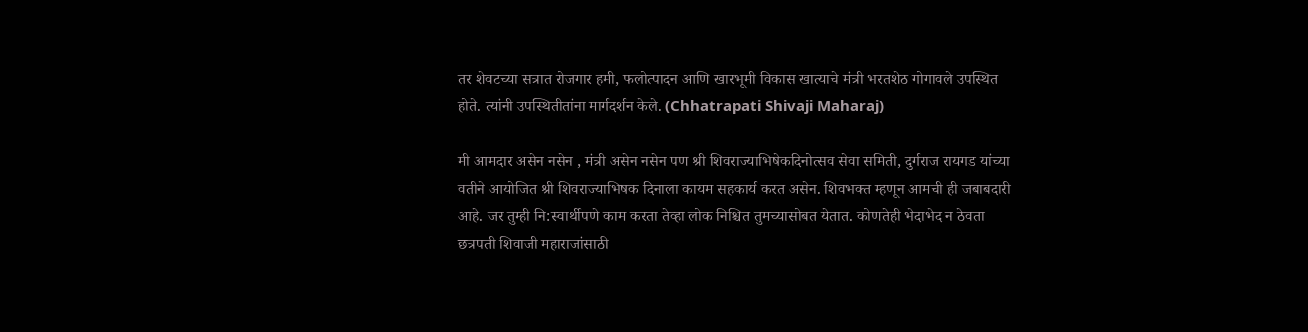तर शेवटच्या सत्रात रोजगार हमी, फलोत्पादन आणि खारभूमी विकास खात्याचे मंत्री भरतशेठ गोगावले उपस्थित होते. त्यांनी उपस्थितीतांना मार्गदर्शन केले. (Chhatrapati Shivaji Maharaj)

मी आमदार असेन नसेन , मंत्री असेन नसेन पण श्री शिवराज्याभिषेकदिनोत्सव सेवा समिती, दुर्गराज रायगड यांच्या वतीने आयोजित श्री शिवराज्याभिषक दिनाला कायम सहकार्य करत असेन. शिवभक्त म्हणून आमची ही जबाबदारी आहे. जर तुम्ही नि:स्वार्थीपणे काम करता तेव्हा लोक निश्चित तुमच्यासोबत येतात. कोणतेही भेदाभेद न ठेवता छत्रपती शिवाजी महाराजांसाठी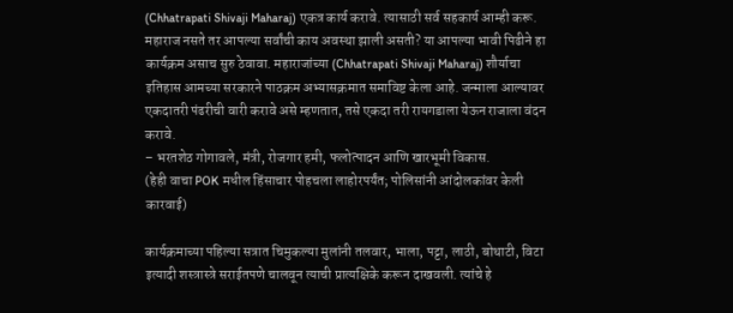(Chhatrapati Shivaji Maharaj) एकत्र कार्य करावे. त्यासाठी सर्व सहकार्य आम्ही करू. महाराज नसते तर आपल्या सर्वांची काय अवस्था झाली असती? या आपल्या भावी पिढीने हा कार्यक्रम असाच सुरु ठेवावा. महाराजांच्या (Chhatrapati Shivaji Maharaj) शौर्याचा इतिहास आमच्या सरकारने पाठक्रम अभ्यासक्रमात समाविष्ट केला आहे. जन्माला आल्यावर एकदातरी पंढरीची वारी करावे असे म्हणतात, तसे एकदा तरी रायगडाला येऊन राजाला वंदन करावे.
– भरतशेठ गोगावले, मंत्री, रोजगार हमी, फलोत्पादन आणि खारभूमी विकास.
(हेही वाचा POK मधील हिंसाचार पोहचला लाहोरपर्यंत; पोलिसांनी आंदोलकांवर केली कारवाई)

कार्यक्रमाच्या पहिल्या सत्रात चिमुकल्या मुलांनी तलवार, भाला, पट्टा, लाठी, बोथाटी, विटा इत्यादी शस्त्रास्त्रे सराईतपणे चालवून त्याची प्रात्यक्षिके करून दाखवली. त्यांचे हे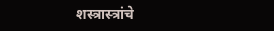शस्त्रास्त्रांचे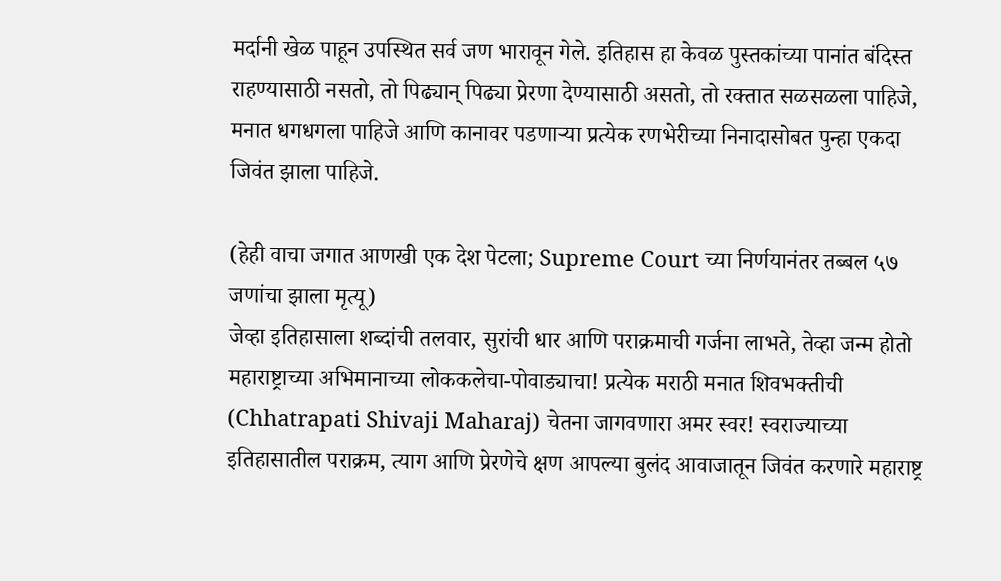मर्दानी खेळ पाहून उपस्थित सर्व जण भारावून गेले. इतिहास हा केवळ पुस्तकांच्या पानांत बंदिस्त राहण्यासाठी नसतो, तो पिढ्यान् पिढ्या प्रेरणा देण्यासाठी असतो, तो रक्तात सळसळला पाहिजे, मनात धगधगला पाहिजे आणि कानावर पडणाऱ्या प्रत्येक रणभेरीच्या निनादासोबत पुन्हा एकदा जिवंत झाला पाहिजे.

(हेही वाचा जगात आणखी एक देश पेटला; Supreme Court च्या निर्णयानंतर तब्बल ५७ जणांचा झाला मृत्यू)
जेव्हा इतिहासाला शब्दांची तलवार, सुरांची धार आणि पराक्रमाची गर्जना लाभते, तेव्हा जन्म होतो महाराष्ट्राच्या अभिमानाच्या लोककलेचा-पोवाड्याचा! प्रत्येक मराठी मनात शिवभक्तीची (Chhatrapati Shivaji Maharaj) चेतना जागवणारा अमर स्वर! स्वराज्याच्या इतिहासातील पराक्रम, त्याग आणि प्रेरणेचे क्षण आपल्या बुलंद आवाजातून जिवंत करणारे महाराष्ट्र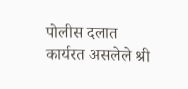पोलीस दलात कार्यरत असलेले श्री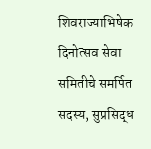शिवराज्याभिषेक दिनोत्सव सेवा समितीचे समर्पित सदस्य, सुप्रसिद्ध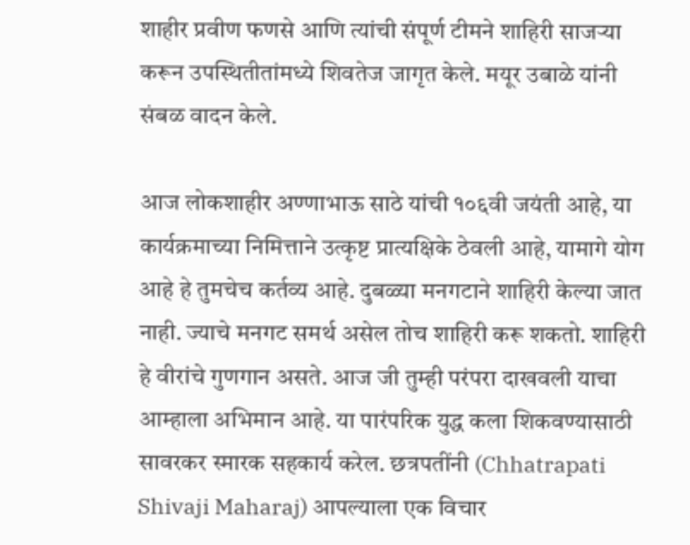शाहीर प्रवीण फणसे आणि त्यांची संपूर्ण टीमने शाहिरी साजऱ्या करून उपस्थितीतांमध्ये शिवतेज जागृत केले. मयूर उबाळे यांनी संबळ वादन केले.

आज लोकशाहीर अण्णाभाऊ साठे यांची १०६वी जयंती आहे, या कार्यक्रमाच्या निमित्ताने उत्कृष्ट प्रात्यक्षिके ठेवली आहे, यामागे योग आहे हे तुमचेच कर्तव्य आहे. दुबळ्या मनगटाने शाहिरी केल्या जात नाही. ज्याचे मनगट समर्थ असेल तोच शाहिरी करू शकतो. शाहिरी हे वीरांचे गुणगान असते. आज जी तुम्ही परंपरा दाखवली याचा आम्हाला अभिमान आहे. या पारंपरिक युद्ध कला शिकवण्यासाठी सावरकर स्मारक सहकार्य करेल. छत्रपतींनी (Chhatrapati Shivaji Maharaj) आपल्याला एक विचार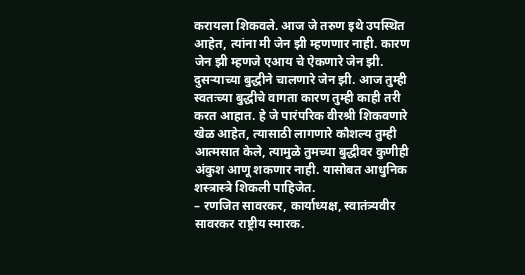करायला शिकवले. आज जे तरुण इथे उपस्थित आहेत, त्यांना मी जेन झी म्हणणार नाही. कारण जेन झी म्हणजे एआय चे ऐकणारे जेन झी. दुसऱ्याच्या बुद्धीने चालणारे जेन झी. आज तुम्ही स्वतःच्या बुद्धीचे वागता कारण तुम्ही काही तरी करत आहात. हे जे पारंपरिक वीरश्री शिकवणारे खेळ आहेत, त्यासाठी लागणारे कौशल्य तुम्ही आत्मसात केले, त्यामुळे तुमच्या बुद्धीवर कुणीही अंकुश आणू शकणार नाही. यासोबत आधुनिक शस्त्रास्त्रे शिकली पाहिजेत.
– रणजित सावरकर, कार्याध्यक्ष, स्वातंत्र्यवीर सावरकर राष्ट्रीय स्मारक.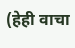(हेही वाचा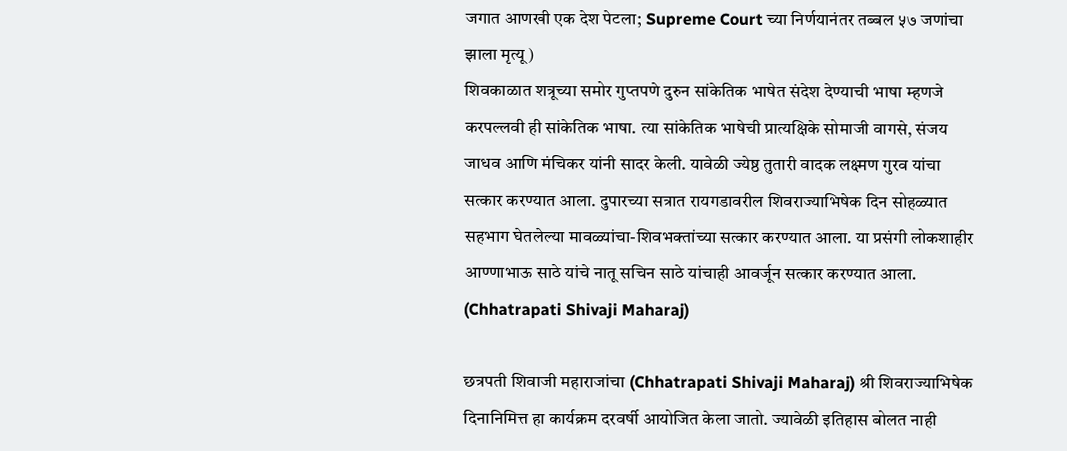जगात आणखी एक देश पेटला; Supreme Court च्या निर्णयानंतर तब्बल ५७ जणांचा झाला मृत्यू)
शिवकाळात शत्रूच्या समोर गुप्तपणे दुरुन सांकेतिक भाषेत संदेश देण्याची भाषा म्हणजे करपल्लवी ही सांकेतिक भाषा. त्या सांकेतिक भाषेची प्रात्यक्षिके सोमाजी वागसे, संजय जाधव आणि मंचिकर यांनी सादर केली. यावेळी ज्येष्ठ तुतारी वादक लक्ष्मण गुरव यांचा सत्कार करण्यात आला. दुपारच्या सत्रात रायगडावरील शिवराज्याभिषेक दिन सोहळ्यात सहभाग घेतलेल्या मावळ्यांचा-शिवभक्तांच्या सत्कार करण्यात आला. या प्रसंगी लोकशाहीर आण्णाभाऊ साठे यांचे नातू सचिन साठे यांचाही आवर्जून सत्कार करण्यात आला. (Chhatrapati Shivaji Maharaj)

छत्रपती शिवाजी महाराजांचा (Chhatrapati Shivaji Maharaj) श्री शिवराज्याभिषेक दिनानिमित्त हा कार्यक्रम दरवर्षी आयोजित केला जातो. ज्यावेळी इतिहास बोलत नाही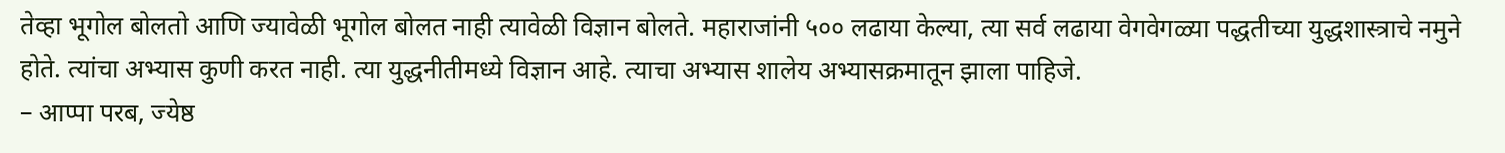तेव्हा भूगोल बोलतो आणि ज्यावेळी भूगोल बोलत नाही त्यावेळी विज्ञान बोलते. महाराजांनी ५०० लढाया केल्या, त्या सर्व लढाया वेगवेगळ्या पद्धतीच्या युद्धशास्त्राचे नमुने होते. त्यांचा अभ्यास कुणी करत नाही. त्या युद्धनीतीमध्ये विज्ञान आहे. त्याचा अभ्यास शालेय अभ्यासक्रमातून झाला पाहिजे.
– आप्पा परब, ज्येष्ठ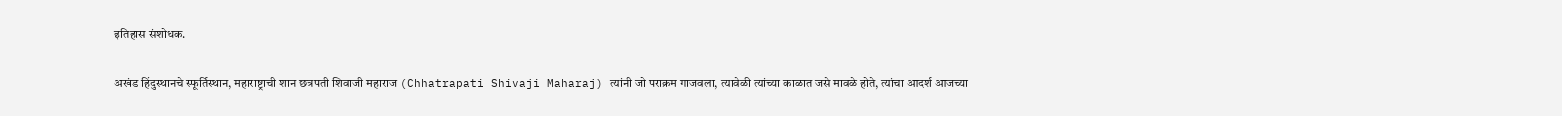इतिहास संशोधक.

अखंड हिंदुस्थानचे स्फूर्तिस्थान, महाराष्ट्राची शान छत्रपती शिवाजी महाराज (Chhatrapati Shivaji Maharaj) त्यांनी जो पराक्रम गाजवला, त्यावेळी त्यांच्या काळात जसे मावळे होते, त्यांचा आदर्श आजच्या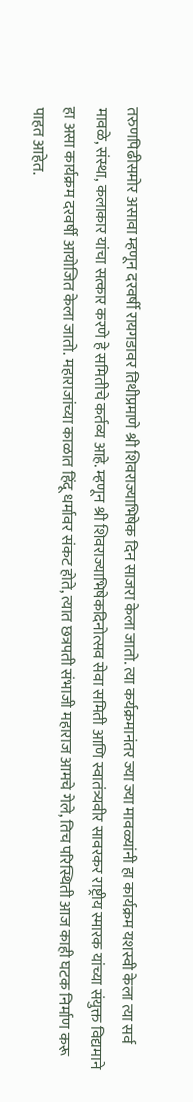तरुणपिढीसमोर असावा म्हणून दरवर्षी रायगडावर तिथीप्रमाणे श्री शिवराज्याभिषेक दिन साजरा केला जातो. त्या कर्यक्रमानंतर ज्या ज्या मावळ्यांनी हा कार्यक्रम यशस्वी केला त्या सर्व मावळे, संस्था, कलाकार यांचा सत्कार करणे हे समितीचे कर्तव्य आहे. म्हणून श्री शिवराज्याभिषेकदिनोत्सव सेवा समिती आणि स्वातंत्र्यवीर सावरकर राष्ट्रीय स्मारक यांच्या संयुक्त विद्यमाने हा असा कार्यक्रम दरवर्षी आयोजित केला जातो. महाराजांच्या काळात हिंदू धर्मावर संकट होते, त्यात छत्रपती संभाजी महाराज आमचे गेले, तिच परिस्थिती आज काही घटक निर्माण करू पाहत आहेत.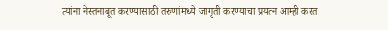त्यांना नेस्तनाबूत करण्यासाठी तरुणांमध्ये जागृती करण्याचा प्रयत्न आम्ही करत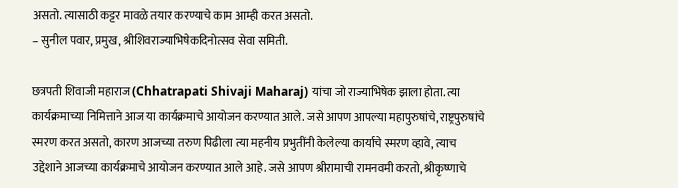असतो. त्यासाठी कट्टर मावळे तयार करण्याचे काम आम्ही करत असतो.
– सुनील पवार, प्रमुख, श्रीशिवराज्याभिषेकदिनोत्सव सेवा समिती.

छत्रपती शिवाजी महाराज (Chhatrapati Shivaji Maharaj) यांचा जो राज्याभिषेक झाला होता. त्या कार्यक्रमाच्या निमित्ताने आज या कार्यक्रमाचे आयोजन करण्यात आले. जसे आपण आपल्या महापुरुषांचे, राष्ट्रपुरुषांचे स्मरण करत असतो, कारण आजच्या तरुण पिढीला त्या महनीय प्रभुतींनी केलेल्या कार्याचे स्मरण व्हावे, त्याच उद्देशाने आजच्या कार्यक्रमाचे आयोजन करण्यात आले आहे. जसे आपण श्रीरामाची रामनवमी करतो, श्रीकृष्णाचे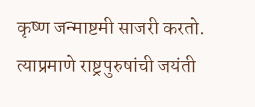कृष्ण जन्माष्टमी साजरी करतो. त्याप्रमाणे राष्ट्रपुरुषांची जयंती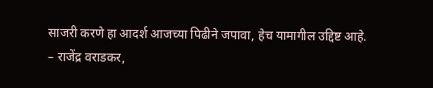साजरी करणे हा आदर्श आजच्या पिढीने जपावा, हेच यामागील उद्दिष्ट आहे.
– राजेंद्र वराडकर,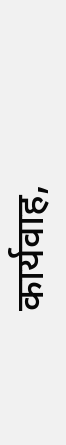कार्यवाह,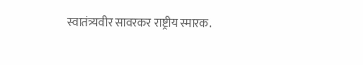स्वातंत्र्यवीर सावरकर राष्ट्रीय स्मारक.